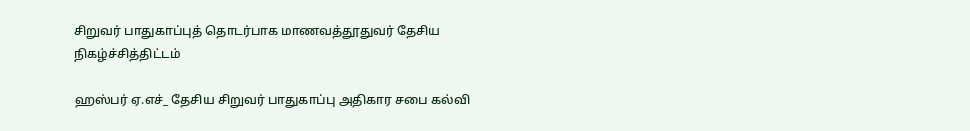சிறுவர் பாதுகாப்புத் தொடர்பாக மாணவத்தூதுவர் தேசிய நிகழ்ச்சித்திட்டம்

ஹஸ்பர் ஏ.எச்_ தேசிய சிறுவர் பாதுகாப்பு அதிகார சபை கல்வி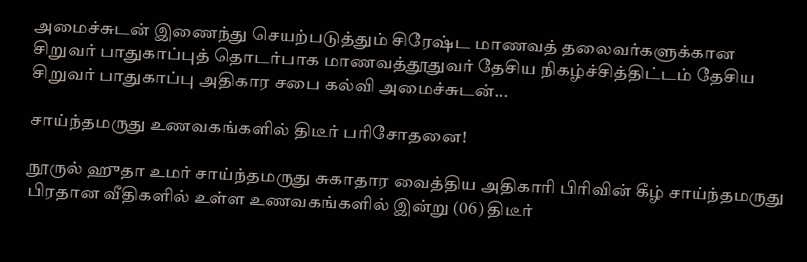அமைச்சுடன் இணைந்து செயற்படுத்தும் சிரேஷ்ட மாணவத் தலைவர்களுக்கான சிறுவர் பாதுகாப்புத் தொடர்பாக மாணவத்தூதுவர் தேசிய நிகழ்ச்சித்திட்டம் தேசிய சிறுவர் பாதுகாப்பு அதிகார சபை கல்வி அமைச்சுடன்...

சாய்ந்தமருது உணவகங்களில் திடீர் பரிசோதனை!

நூருல் ஹுதா உமர் சாய்ந்தமருது சுகாதார வைத்திய அதிகாரி பிரிவின் கீழ் சாய்ந்தமருது பிரதான வீதிகளில் உள்ள உணவகங்களில் இன்று (06) திடீர்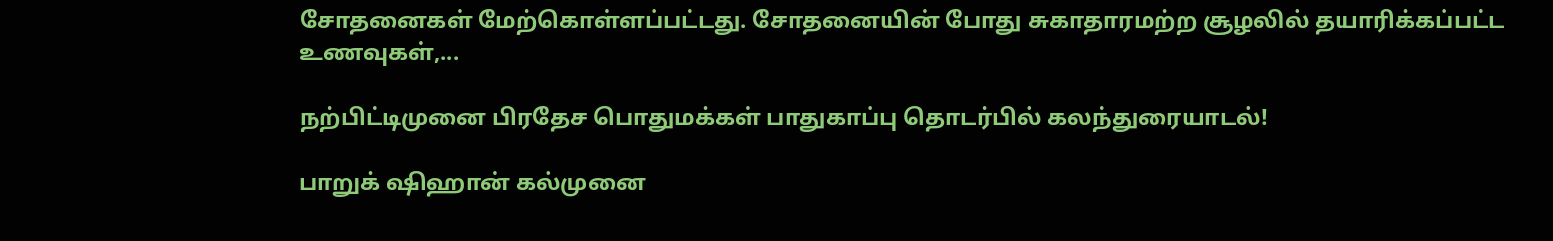சோதனைகள் மேற்கொள்ளப்பட்டது. சோதனையின் போது சுகாதாரமற்ற சூழலில் தயாரிக்கப்பட்ட உணவுகள்,...

நற்பிட்டிமுனை பிரதேச பொதுமக்கள் பாதுகாப்பு தொடர்பில் கலந்துரையாடல்!

பாறுக் ஷிஹான் கல்முனை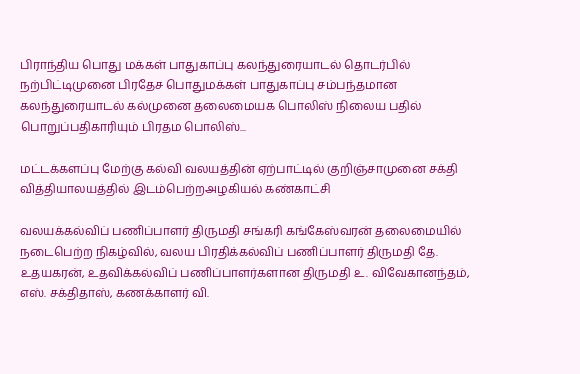பிராந்திய பொது மக்கள் பாதுகாப்பு கலந்துரையாடல் தொடர்பில் நற்பிட்டிமுனை பிரதேச பொதுமக்கள் பாதுகாப்பு சம்பந்தமான கலந்துரையாடல் கல்முனை தலைமையக பொலிஸ் நிலைய பதில் பொறுப்பதிகாரியும் பிரதம பொலிஸ்...

மட்டக்களப்பு மேற்கு கல்வி வலயத்தின் ஏற்பாட்டில் குறிஞ்சாமுனை சக்தி வித்தியாலயத்தில் இடம்பெற்றஅழகியல் கண்காட்சி

வலயக்கல்விப் பணிப்பாளர் திருமதி சங்கரி கங்கேஸ்வரன் தலைமையில் நடைபெற்ற நிகழ்வில், வலய பிரதிக்கல்விப் பணிப்பாளர் திருமதி தே. உதயகரன், உதவிக்கல்விப் பணிப்பாளர்களான திருமதி உ. விவேகானந்தம், எஸ். சக்திதாஸ், கணக்காளர் வி.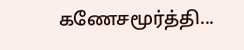கணேசமூர்த்தி...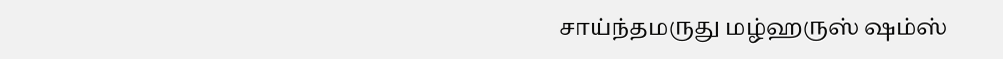சாய்ந்தமருது மழ்ஹருஸ் ஷம்ஸ்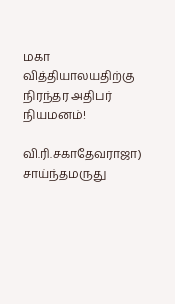மகா வித்தியாலயதிற்கு நிரந்தர அதிபர் நியமனம்!

வி.ரி.சகாதேவராஜா) சாய்ந்தமருது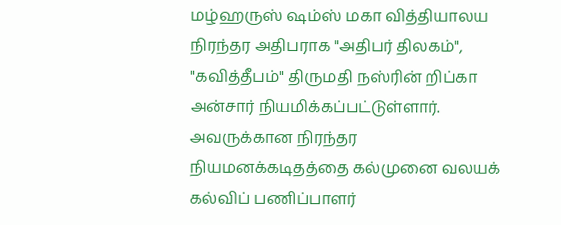மழ்ஹருஸ் ஷம்ஸ் மகா வித்தியாலய நிரந்தர அதிபராக "அதிபர் திலகம்", "கவித்தீபம்" திருமதி நஸ்ரின் றிப்கா அன்சார் நியமிக்கப்பட்டுள்ளார். அவருக்கான நிரந்தர நியமனக்கடிதத்தை கல்முனை வலயக் கல்விப் பணிப்பாளர்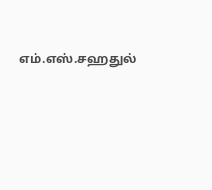எம்.எஸ்.சஹதுல்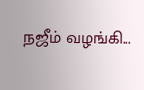நஜீம் வழங்கி...